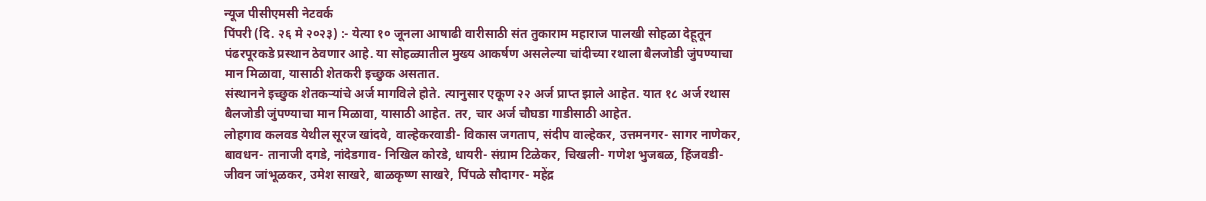न्यूज पीसीएमसी नेटवर्क
पिंपरी (दि. २६ मे २०२३) :- येत्या १० जूनला आषाढी वारीसाठी संत तुकाराम महाराज पालखी सोहळा देहूतून पंढरपूरकडे प्रस्थान ठेवणार आहे. या सोहळ्यातील मुख्य आकर्षण असलेल्या चांदीच्या रथाला बैलजोडी जुंपण्याचा मान मिळावा, यासाठी शेतकरी इच्छुक असतात.
संस्थानने इच्छुक शेतकऱ्यांचे अर्ज मागविले होते. त्यानुसार एकूण २२ अर्ज प्राप्त झाले आहेत. यात १८ अर्ज रथास बैलजोडी जुंपण्याचा मान मिळावा, यासाठी आहेत. तर, चार अर्ज चौघडा गाडीसाठी आहेत.
लोहगाव कलवड येथील सूरज खांदवे, वाल्हेकरवाडी- विकास जगताप, संदीप वाल्हेकर, उत्तमनगर- सागर नाणेकर, बावधन- तानाजी दगडे, नांदेडगाव- निखिल कोरडे, धायरी- संग्राम टिळेकर, चिखली- गणेश भुजबळ, हिंजवडी- जीवन जांभूळकर, उमेश साखरे, बाळकृष्ण साखरे, पिंपळे सौदागर- महेंद्र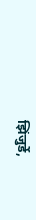झिंजुर्डे,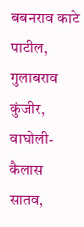बबनराव काटे पाटील, गुलाबराव कुंजीर, वाघोली- कैलास सातव,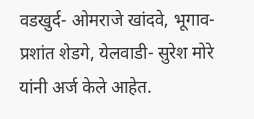वडखुर्द- ओमराजे खांदवे, भूगाव- प्रशांत शेडगे, येलवाडी- सुरेश मोरे यांनी अर्ज केले आहेत.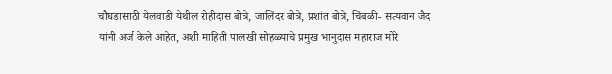चौघडासाठी येलवाडी येथील रोहीदास बोत्रे, जालिंदर बोत्रे, प्रशांत बोत्रे, चिंबळी- सत्यवान जैद यांनी अर्ज केले आहेत, अशी माहिती पालखी सोहळ्याचे प्रमुख भानुदास महाराज मोरे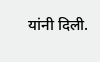यांनी दिली.